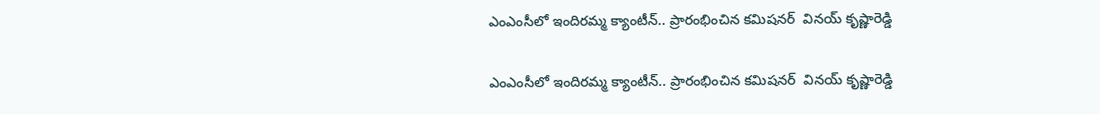ఎంఎంసీలో ఇందిరమ్మ క్యాంటీన్.. ప్రారంభించిన కమిషనర్  వినయ్ కృష్ణారెడ్డి

ఎంఎంసీలో ఇందిరమ్మ క్యాంటీన్.. ప్రారంభించిన కమిషనర్  వినయ్ కృష్ణారెడ్డి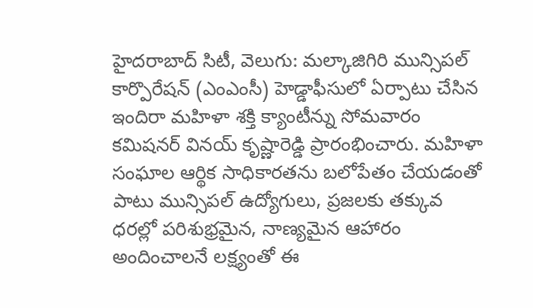హైదరాబాద్ సిటీ, వెలుగు: మల్కాజిగిరి మున్సిపల్ కార్పొరేషన్ (ఎంఎంసీ) హెడ్డాఫీసులో ఏర్పాటు చేసిన ఇందిరా మహిళా శక్తి క్యాంటీన్ను సోమవారం కమిషనర్ వినయ్ కృష్ణారెడ్డి ప్రారంభించారు. మహిళా సంఘాల ఆర్థిక సాధికారతను బలోపేతం చేయడంతో పాటు మున్సిపల్ ఉద్యోగులు, ప్రజలకు తక్కువ ధరల్లో పరిశుభ్రమైన, నాణ్యమైన ఆహారం అందించాలనే లక్ష్యంతో ఈ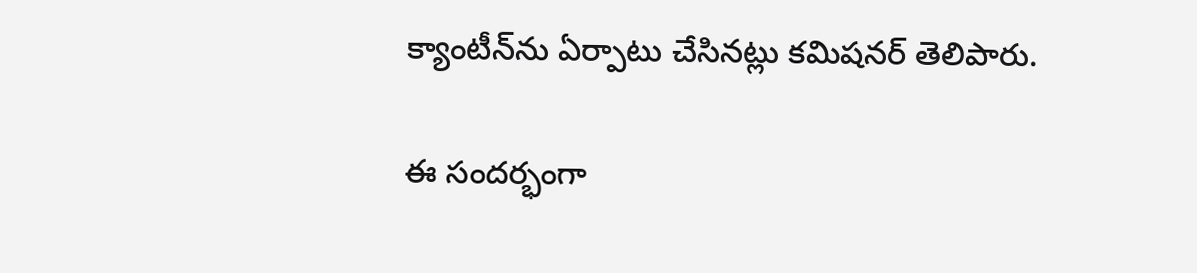క్యాంటీన్‌‌‌‌‌‌‌‌‌‌‌‌‌‌‌‌‌‌‌‌‌‌‌‌‌‌‌‌‌‌‌‌‌‌‌‌‌‌‌‌‌‌‌‌‌‌‌‌‌‌‌‌‌‌‌‌‌‌‌‌‌‌‌‌‌‌‌‌‌‌‌‌‌‌‌‌‌‌‌‌‌‌‌‌‌‌‌‌‌‌‌‌‌‌‌‌‌‌‌‌‌‌‌‌‌‌‌‌‌‌‌‌‌‌‌‌‌‌‌‌‌‌‌‌‌‌‌‌ను ఏర్పాటు చేసినట్లు కమిషనర్ తెలిపారు.

ఈ సందర్భంగా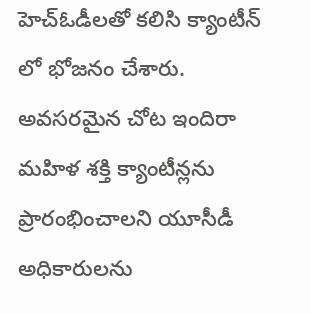హెచ్‌‌‌‌‌‌‌‌‌‌‌‌‌‌‌‌‌‌‌‌‌‌‌‌‌‌‌‌‌‌‌‌‌‌‌‌‌‌‌‌‌‌‌‌‌‌‌‌‌‌‌‌‌‌‌‌‌‌‌‌‌‌‌‌‌‌‌‌‌‌‌‌‌‌‌‌‌‌‌‌‌‌‌‌‌‌‌‌‌‌‌‌‌‌‌‌‌‌‌‌‌‌‌‌‌‌‌‌‌‌‌‌‌‌‌‌‌‌‌‌‌‌‌‌‌‌‌‌ఓడీలతో కలిసి క్యాంటీన్ లో భోజనం చేశారు. అవసరమైన చోట ఇందిరా మహిళ శక్తి క్యాంటీన్లను ప్రారంభించాలని యూసీడీ అధికారులను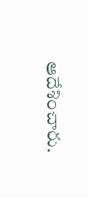ఆదేశించారు.